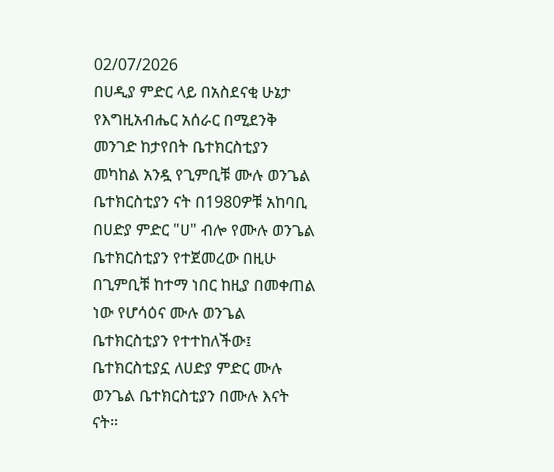02/07/2026
በሀዲያ ምድር ላይ በአስደናቂ ሁኔታ የእግዚአብሔር አሰራር በሚደንቅ መንገድ ከታየበት ቤተክርስቲያን መካከል አንዷ የጊምቢቹ ሙሉ ወንጌል ቤተክርስቲያን ናት በ1980ዎቹ አከባቢ በሀድያ ምድር "ሀ" ብሎ የሙሉ ወንጌል ቤተክርስቲያን የተጀመረው በዚሁ በጊምቢቹ ከተማ ነበር ከዚያ በመቀጠል ነው የሆሳዕና ሙሉ ወንጌል ቤተክርስቲያን የተተከለችው፤ ቤተክርስቲያኗ ለሀድያ ምድር ሙሉ ወንጌል ቤተክርስቲያን በሙሉ እናት ናት።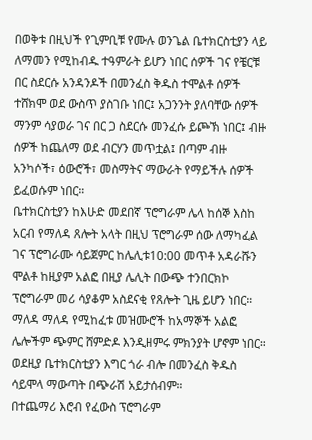በወቅቱ በዚህች የጊምቢቹ የሙሉ ወንጌል ቤተክርስቲያን ላይ ለማመን የሚከብዱ ተዓምራት ይሆን ነበር ሰዎች ገና የቼርቹ በር ስደርሱ አንዳንዶች በመንፈስ ቅዱስ ተሞልቶ ሰዎች ተሸክሞ ወደ ውስጥ ያስገቡ ነበር፤ አጋንንት ያለባቸው ሰዎች ማንም ሳያወራ ገና በር ጋ ስደርሱ መንፈሱ ይጮኽ ነበር፤ ብዙ ሰዎች ከጨለማ ወደ ብርሃን መጥቷል፤ በጣም ብዙ አንካሶች፣ ዕውሮች፣ መስማትና ማውራት የማይችሉ ሰዎች ይፈወሱም ነበር።
ቤተክርስቲያን ከእሁድ መደበኛ ፕሮግራም ሌላ ከሰኞ እስከ አርብ የማለዳ ጸሎት አላት በዚህ ፕሮግራም ሰው ለማካፈል ገና ፕሮግራሙ ሳይጀምር ከሌሊቱ10:00 መጥቶ አዳራሹን ሞልቶ ከዚያም አልፎ በዚያ ሌሊት በውጭ ተንበርክኮ ፕሮግራም መሪ ሳያቆም አስደናቂ የጸሎት ጊዜ ይሆን ነበር። ማለዳ ማለዳ የሚከፈቱ መዝሙሮች ከአማኞች አልፎ ሌሎችም ጭምር ሸምድዶ እንዲዘምሩ ምክንያት ሆኖም ነበር።
ወደዚያ ቤተክርስቲያን እግር ጎራ ብሎ በመንፈስ ቅዱስ ሳይሞላ ማውጣት በጭራሽ አይታሰብም።
በተጨማሪ እሮብ የፈውስ ፕሮግራም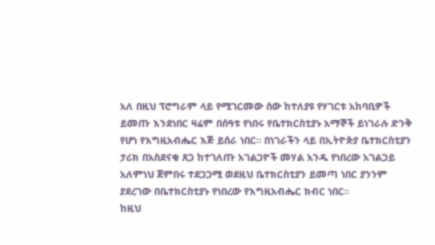አለ በዚህ ፕሮግራም ላይ የሚገርመው ሰው ከተለያዩ የሃገርቱ አከባቢዎች ይመጡ እንደነበር ዛሬም በሰዓቱ የነበሩ የቤተክርስቲያኑ አማኞች ይነገራሉ ድንቅ የሆነ የእግዚአብሔር እጅ ይሰራ ነበር። በነገራችን ላይ በኢትዮጵያ ቤተክርስቲያን ታሪክ በአስደናቂ ጸጋ ከተገለጡ አገልጋዮች መሃል አንዱ የነበረው አገልጋይ አለምነህ ጀምበሩ ተደጋጋሚ ወደዚህ ቤተክርስቲያን ይመጣ ነበር ያንንም ያደረገው በቤተክርስቲያኑ የነበረው የእግዚአብሔር ክብር ነበር።
ከዚህ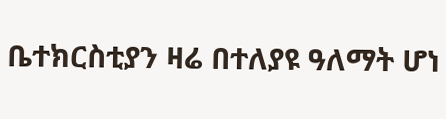ቤተክርስቲያን ዛሬ በተለያዩ ዓለማት ሆነ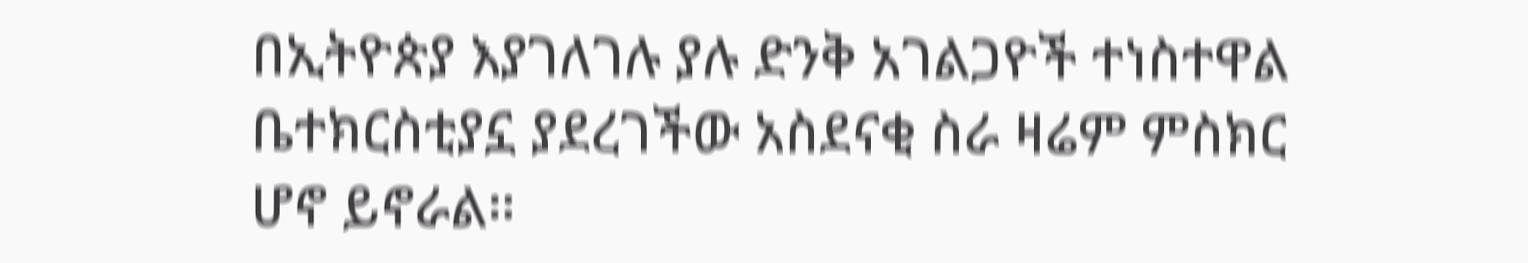በኢትዮጵያ እያገለገሉ ያሉ ድንቅ አገልጋዮች ተነስተዋል ቤተክርስቲያኗ ያደረገችው አስደናቂ ስራ ዛሬም ምስክር ሆኖ ይኖራል።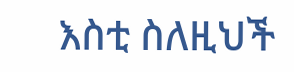እስቲ ስለዚህች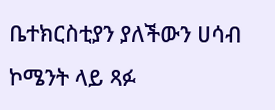ቤተክርስቲያን ያለችውን ሀሳብ ኮሜንት ላይ ጻፉ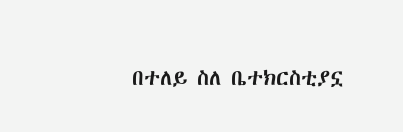በተለይ ስለ ቤተክርስቲያኗ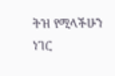ትዝ የሚላችሁን ነገር